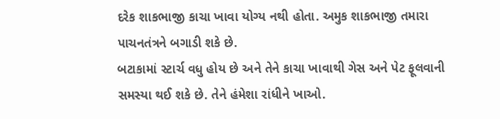દરેક શાકભાજી કાચા ખાવા યોગ્ય નથી હોતા. અમુક શાકભાજી તમારા પાચનતંત્રને બગાડી શકે છે.
બટાકામાં સ્ટાર્ચ વધુ હોય છે અને તેને કાચા ખાવાથી ગેસ અને પેટ ફૂલવાની સમસ્યા થઈ શકે છે. તેને હંમેશા રાંધીને ખાઓ.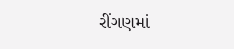રીંગણમાં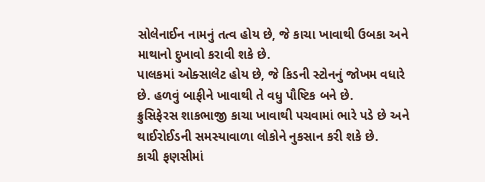સોલેનાઈન નામનું તત્વ હોય છે, જે કાચા ખાવાથી ઉબકા અને માથાનો દુખાવો કરાવી શકે છે.
પાલકમાં ઓક્સાલેટ હોય છે, જે કિડની સ્ટોનનું જોખમ વધારે છે. હળવું બાફીને ખાવાથી તે વધુ પૌષ્ટિક બને છે.
ક્રુસિફેરસ શાકભાજી કાચા ખાવાથી પચવામાં ભારે પડે છે અને થાઈરોઈડની સમસ્યાવાળા લોકોને નુકસાન કરી શકે છે.
કાચી ફણસીમાં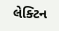લેક્ટિન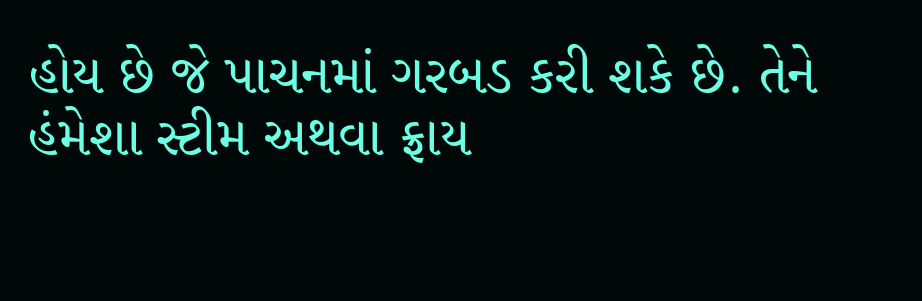હોય છે જે પાચનમાં ગરબડ કરી શકે છે. તેને હંમેશા સ્ટીમ અથવા ફ્રાય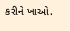કરીને ખાઓ.